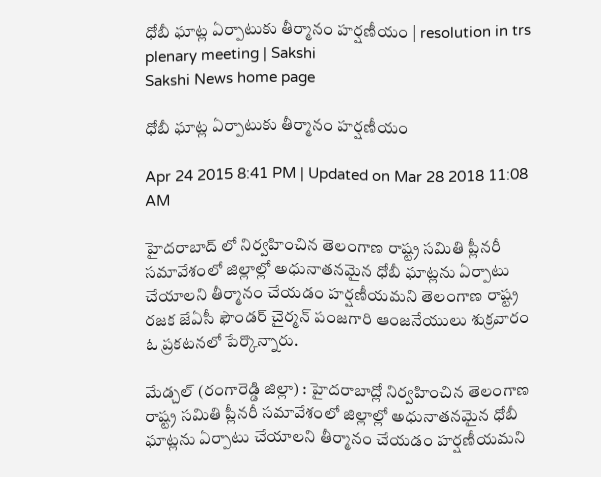ధోబీ ఘాట్ల ఏర్పాటుకు తీర్మానం హర్షణీయం | resolution in trs plenary meeting | Sakshi
Sakshi News home page

ధోబీ ఘాట్ల ఏర్పాటుకు తీర్మానం హర్షణీయం

Apr 24 2015 8:41 PM | Updated on Mar 28 2018 11:08 AM

హైదరాబాద్ లో నిర్వహించిన తెలంగాణ రాష్ట్ర సమితి ప్లీనరీ సమావేశంలో జిల్లాల్లో అధునాతనమైన ధోబీ ఘాట్లను ఏర్పాటు చేయాలని తీర్మానం చేయడం హర్షణీయమని తెలంగాణ రాష్ట్ర రజక జేఏసీ ఫౌండర్ చైర్మన్ పంజగారి ఆంజనేయులు శుక్రవారం ఓ ప్రకటనలో పేర్కొన్నారు.

మేడ్చల్ (రంగారెడ్డి జిల్లా) : హైదరాబాద్లో నిర్వహించిన తెలంగాణ రాష్ట్ర సమితి ప్లీనరీ సమావేశంలో జిల్లాల్లో అధునాతనమైన ధోబీ ఘాట్లను ఏర్పాటు చేయాలని తీర్మానం చేయడం హర్షణీయమని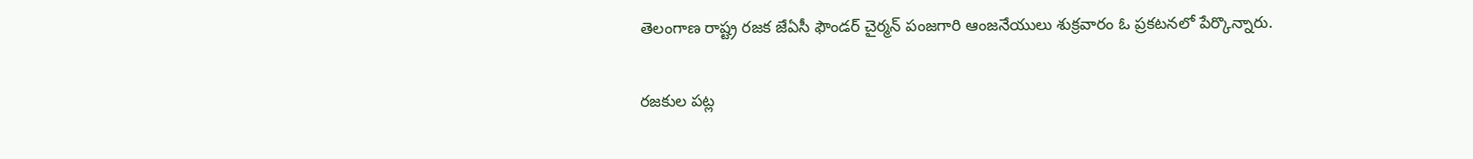తెలంగాణ రాష్ట్ర రజక జేఏసీ ఫౌండర్ చైర్మన్ పంజగారి ఆంజనేయులు శుక్రవారం ఓ ప్రకటనలో పేర్కొన్నారు.

రజకుల పట్ల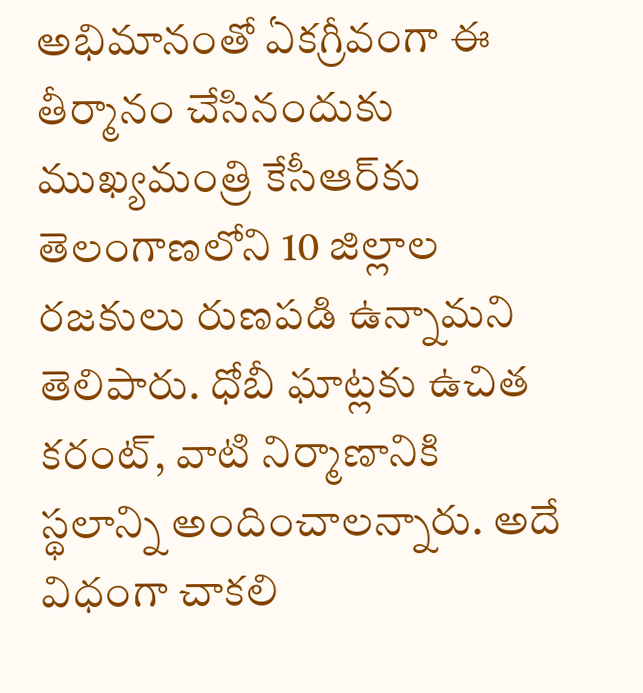అభిమానంతో ఏకగ్రీవంగా ఈ తీర్మానం చేసినందుకు ముఖ్యమంత్రి కేసీఆర్‌కు తెలంగాణలోని 10 జిల్లాల రజకులు రుణపడి ఉన్నామని తెలిపారు. ధోబీ ఘాట్లకు ఉచిత కరంట్, వాటి నిర్మాణానికి స్థలాన్ని అందించాలన్నారు. అదే విధంగా చాకలి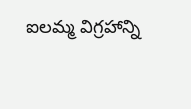ఐలమ్మ విగ్రహాన్ని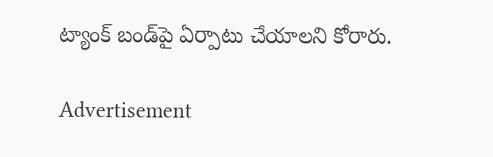ట్యాంక్ బండ్‌పై ఏర్పాటు చేయాలని కోరారు.

Advertisement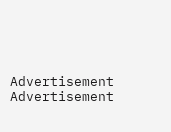Advertisement
Advertisement